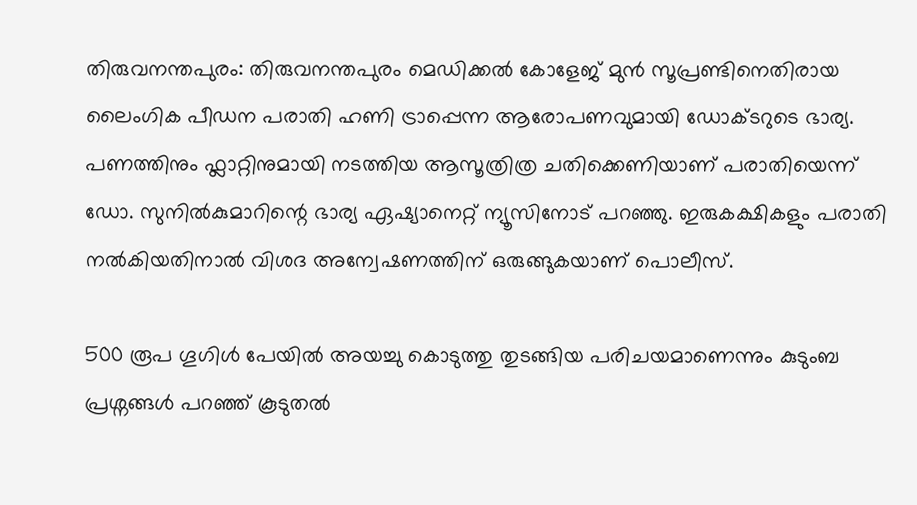തിരുവനന്തപുരം: തിരുവനന്തപുരം മെഡിക്കൽ കോളേജ് മുൻ സൂപ്രണ്ടിനെതിരായ ലൈംഗിക പീഡന പരാതി ഹണി ട്രാപ്പെന്ന ആരോപണവുമായി ഡോക്ടറുടെ ഭാര്യ. പണത്തിനും ഫ്ലാറ്റിനുമായി നടത്തിയ ആസൂത്രിത്ര ചതിക്കെണിയാണ് പരാതിയെന്ന് ഡോ. സുനിൽകുമാറിന്റെ ഭാര്യ ഏഷ്യാനെറ്റ് ന്യൂസിനോട് പറഞ്ഞു. ഇരുകക്ഷികളും പരാതി നൽകിയതിനാൽ വിശദ അന്വേഷണത്തിന് ഒരുങ്ങുകയാണ് പൊലീസ്.

500 രൂപ ഗൂഗിൾ പേയിൽ അയച്ചു കൊടുത്തു തുടങ്ങിയ പരിചയമാണെന്നും കുടുംബ പ്രശ്നങ്ങൾ പറഞ്ഞ് കൂടുതൽ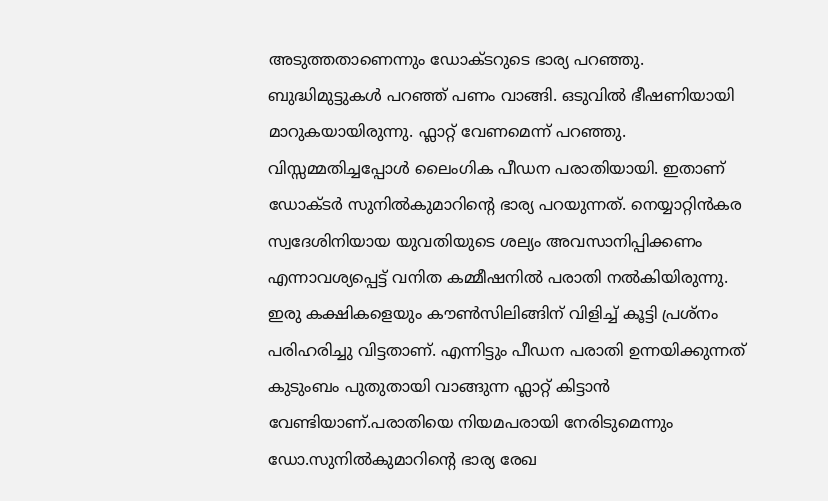അടുത്തതാണെന്നും ഡോക്ടറുടെ ഭാര്യ പറഞ്ഞു. ബുദ്ധിമുട്ടുകൾ പറഞ്ഞ് പണം വാങ്ങി. ഒടുവിൽ ഭീഷണിയായി മാറുകയായിരുന്നു. ഫ്ലാറ്റ് വേണമെന്ന് പറഞ്ഞു. വിസ്സമ്മതിച്ചപ്പോൾ ലൈംഗിക പീഡന പരാതിയായി. ഇതാണ് ഡോക്ടർ സുനിൽകുമാറിന്റെ ഭാര്യ പറയുന്നത്. നെയ്യാറ്റിൻകര സ്വദേശിനിയായ യുവതിയുടെ ശല്യം അവസാനിപ്പിക്കണം എന്നാവശ്യപ്പെട്ട് വനിത കമ്മീഷനിൽ പരാതി നൽകിയിരുന്നു. ഇരു കക്ഷികളെയും കൗൺസിലിങ്ങിന് വിളിച്ച് കൂട്ടി പ്രശ്നം പരിഹരിച്ചു വിട്ടതാണ്. എന്നിട്ടും പീഡന പരാതി ഉന്നയിക്കുന്നത് കുടുംബം പുതുതായി വാങ്ങുന്ന ഫ്ലാറ്റ് കിട്ടാൻ വേണ്ടിയാണ്.പരാതിയെ നിയമപരായി നേരിടുമെന്നും ഡോ.സുനിൽകുമാറിന്റെ ഭാര്യ രേഖ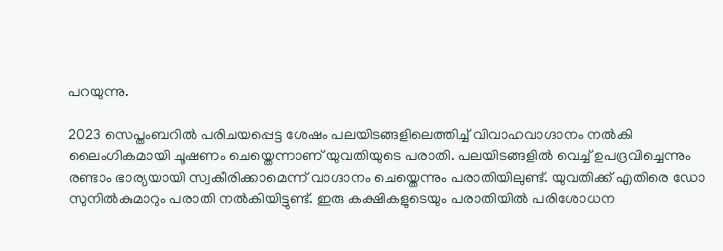പറയുന്നു.

2023 സെപ്തംബറിൽ പരിചയപ്പെട്ട ശേഷം പലയിടങ്ങളിലെത്തിച്ച് വിവാഹവാഗ്ദാനം നൽകി ലൈംഗികമായി ചൂഷണം ചെയ്തെന്നാണ് യുവതിയുടെ പരാതി. പലയിടങ്ങളിൽ വെച്ച് ഉപദ്രവിച്ചെന്നും രണ്ടാം ഭാര്യയായി സ്വകീരിക്കാമെന്ന് വാഗ്ദാനം ചെയ്തെന്നും പരാതിയിലുണ്ട്. യുവതിക്ക് എതിരെ ഡോ സുനിൽകുമാറും പരാതി നൽകിയിട്ടുണ്ട്. ഇരു കക്ഷികളുടെയും പരാതിയിൽ പരിശോധന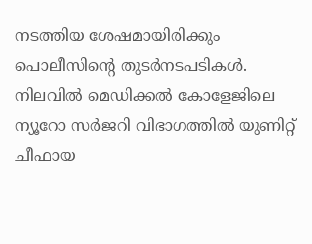നടത്തിയ ശേഷമായിരിക്കും പൊലീസിന്റെ തുടർനടപടികൾ. നിലവിൽ മെഡിക്കൽ കോളേജിലെ ന്യൂറോ സർജറി വിഭാഗത്തിൽ യുണിറ്റ് ചീഫായ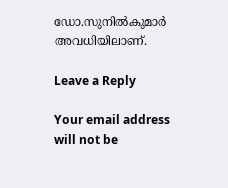ഡോ.സുനിൽകുമാർ അവധിയിലാണ്.

Leave a Reply

Your email address will not be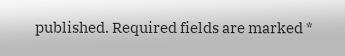published. Required fields are marked *